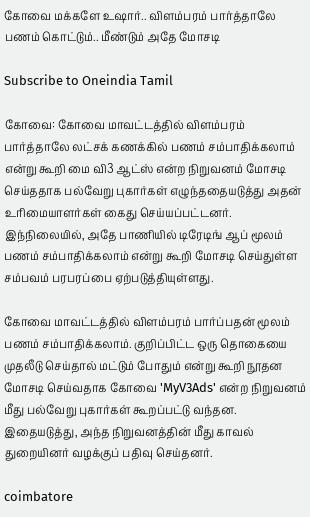கோவை மக்களே உஷார்.. விளம்பரம் பார்த்தாலே பணம் கொட்டும்.. மீண்டும் அதே மோசடி

Subscribe to Oneindia Tamil

கோவை: கோவை மாவட்டத்தில் விளம்பரம் பார்த்தாலே லட்சக் கணக்கில் பணம் சம்பாதிக்கலாம் என்று கூறி மை வி3 ஆட்ஸ் என்ற நிறுவனம் மோசடி செய்ததாக பல்வேறு புகார்கள் எழுந்ததையடுத்து அதன் உரிமையாளர்கள் கைது செய்யப்பட்டனர். இந்நிலையில், அதே பாணியில் டிரேடிங் ஆப் மூலம் பணம் சம்பாதிக்கலாம் என்று கூறி மோசடி செய்துள்ள சம்பவம் பரபரப்பை ஏற்படுத்தியுள்ளது.

கோவை மாவட்டத்தில் விளம்பரம் பார்ப்பதன் மூலம் பணம் சம்பாதிக்கலாம். குறிப்பிட்ட ஒரு தொகையை முதலீடு செய்தால் மட்டும் போதும் என்று கூறி நூதன மோசடி செய்வதாக கோவை 'MyV3Ads' என்ற நிறுவனம் மீது பல்வேறு புகார்கள் கூறப்பட்டு வந்தன. இதையடுத்து, அந்த நிறுவனத்தின் மீது காவல் துறையினர் வழக்குப் பதிவு செய்தனர்.

coimbatore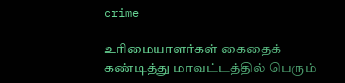crime

உரிமையாளர்கள் கைதைக் கண்டித்து மாவட்டத்தில் பெரும்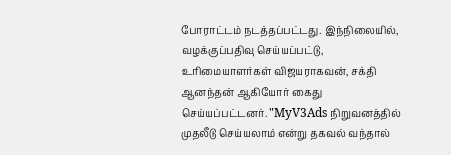போராட்டம் நடத்தப்பட்டது. இந்நிலையில், வழக்குப்பதிவு செய்யப்பட்டு, உரிமையாளர்கள் விஜயராகவன், சக்தி ஆனந்தன் ஆகியோர் கைது செய்யப்பட்டனர். "MyV3Ads நிறுவனத்தில் முதலீடு செய்யலாம் என்று தகவல் வந்தால்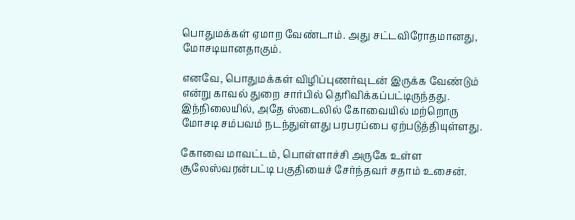பொதுமக்கள் ஏமாற வேண்டாம். அது சட்டவிரோதமானது, மோசடியானதாகும்.

எனவே, பொதுமக்கள் விழிப்புணர்வுடன் இருக்க வேண்டும் என்று காவல் துறை சார்பில் தெரிவிக்கப்பட்டிருந்தது. இந்நிலையில், அதே ஸ்டைலில் கோவையில் மற்றொரு மோசடி சம்பவம் நடந்துள்ளது பரபரப்பை ஏற்படுத்தியுள்ளது.

கோவை மாவட்டம், பொள்ளாச்சி அருகே உள்ள சூலேஸ்வரன்பட்டி பகுதியைச் சேர்ந்தவர் சதாம் உசைன்.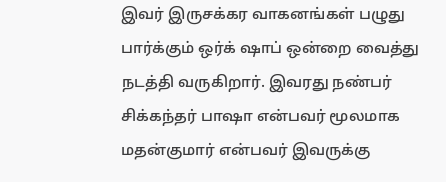இவர் இருசக்கர வாகனங்கள் பழுது பார்க்கும் ஒர்க் ஷாப் ஒன்றை வைத்து நடத்தி வருகிறார். இவரது நண்பர் சிக்கந்தர் பாஷா என்பவர் மூலமாக மதன்குமார் என்பவர் இவருக்கு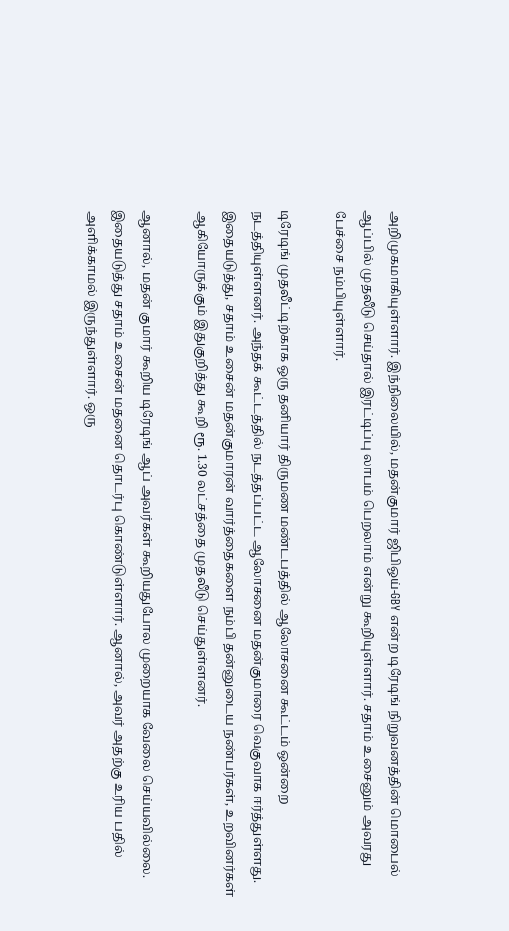அறிமுகமாகியுள்ளார். இந்நிலையில், மதன்குமார் ஜிபிஒய்-GBY என்ற டிரேடிங் நிறுவனத்தின் மொபைல் ஆப்பில் முதலீடு செய்தால் இரட்டிப்பு லாபம் பெறலாம் என்று கூறியுள்ளார். சதாம் உசைனும் அவரது பேச்சை நம்பியுள்ளார்.

டிரேடிங் முதலீட்டிற்காக ஒரு தனியார் திருமண மண்டபத்தில் ஆலோசனை கூட்டம் ஒன்றை நடத்தியுள்ளனர். அந்தக் கூட்டத்தில் நடத்தப்பட்ட ஆலோசனை மதன்குமாரை வெகுவாக ஈர்த்துள்ளது. இதையடுத்து, சதாம் உசைன் மதன்குமாரன் வார்த்தைகளை நம்பி தன்னுடைய நண்பர்கள், உறவினர்கள் ஆகியோருக்கும் இதுகுறித்து கூறி ரூ. 1.30 லட்சத்தை முதலீடு செய்துள்ளனர்.

ஆனால், மதன் குமார் கூறிய டிரேடிங் ஆப் அவர்கள் கூறியதுபோல முறையாக வேலை செய்யவில்லை. இதையடுத்து சதாம் உசைன் மதனை தொடர்பு கொண்டுள்ளார். ஆனால், அவர் அதற்கு உரிய பதில் அளிக்காமல் இருந்துள்ளார். ஒரு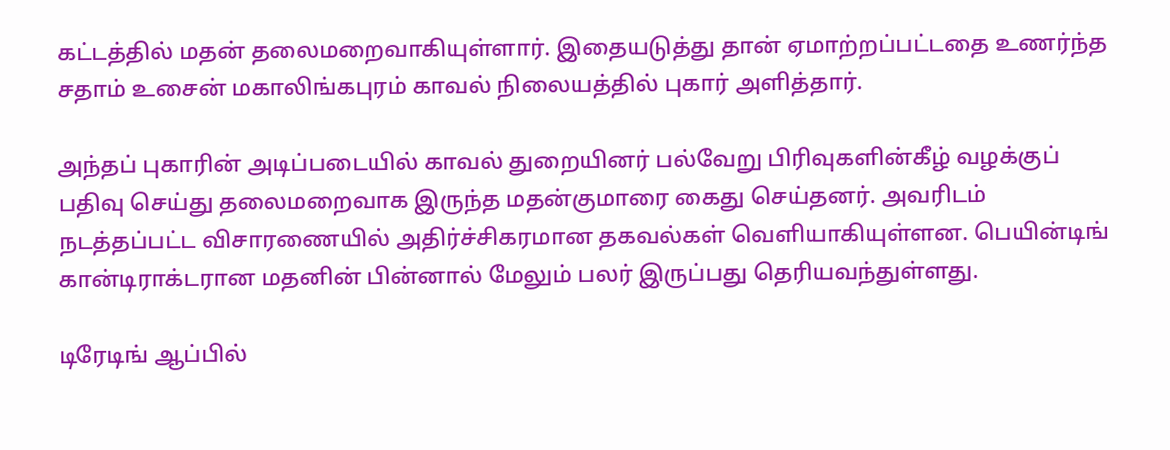கட்டத்தில் மதன் தலைமறைவாகியுள்ளார். இதையடுத்து தான் ஏமாற்றப்பட்டதை உணர்ந்த சதாம் உசைன் மகாலிங்கபுரம் காவல் நிலையத்தில் புகார் அளித்தார்.

அந்தப் புகாரின் அடிப்படையில் காவல் துறையினர் பல்வேறு பிரிவுகளின்கீழ் வழக்குப் பதிவு செய்து தலைமறைவாக இருந்த மதன்குமாரை கைது செய்தனர். அவரிடம் நடத்தப்பட்ட விசாரணையில் அதிர்ச்சிகரமான தகவல்கள் வெளியாகியுள்ளன. பெயின்டிங் கான்டிராக்டரான மதனின் பின்னால் மேலும் பலர் இருப்பது தெரியவந்துள்ளது.

டிரேடிங் ஆப்பில்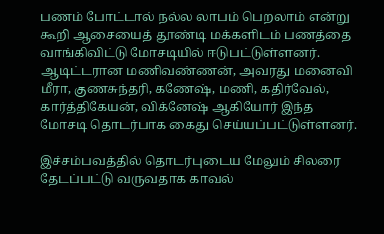பணம் போட்டால் நல்ல லாபம் பெறலாம் என்று கூறி ஆசையைத் தூண்டி மக்களிடம் பணத்தை வாங்கிவிட்டு மோசடியில் ஈடுபட்டுள்ளனர். ஆடிட்டரான மணிவண்ணன், அவரது மனைவி மீரா, குணசுந்தரி, கணேஷ், மணி, கதிர்வேல், கார்த்திகேயன், விக்னேஷ் ஆகியோர் இந்த மோசடி தொடர்பாக கைது செய்யப்பட்டுள்ளனர்.

இச்சம்பவத்தில் தொடர்புடைய மேலும் சிலரை தேடப்பட்டு வருவதாக காவல்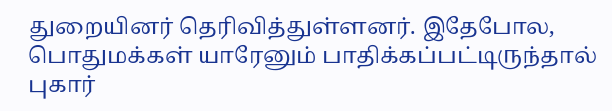துறையினர் தெரிவித்துள்ளனர். இதேபோல, பொதுமக்கள் யாரேனும் பாதிக்கப்பட்டிருந்தால் புகார்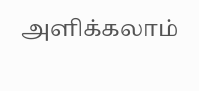அளிக்கலாம்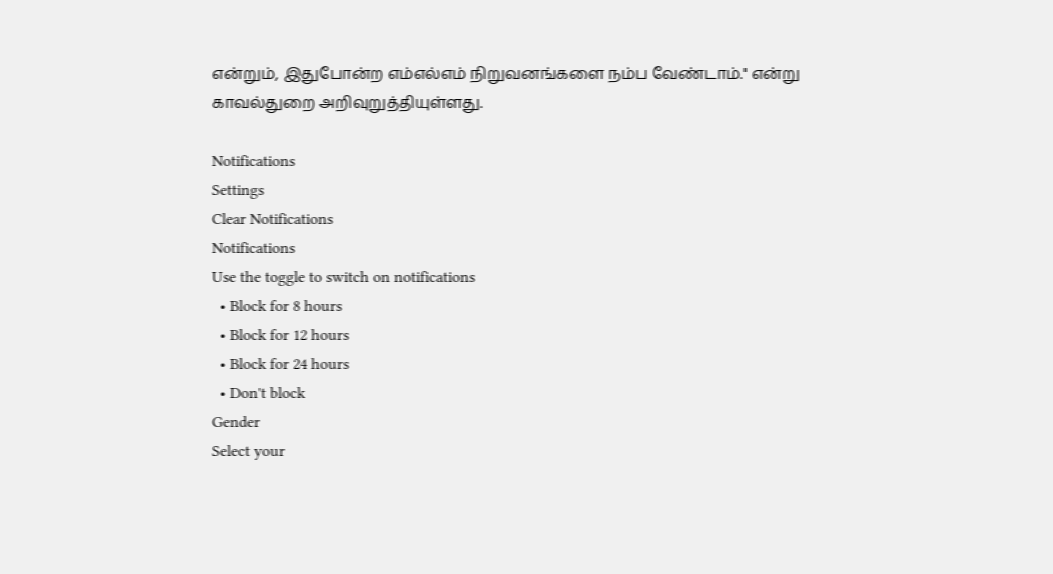என்றும், இதுபோன்ற எம்எல்எம் நிறுவனங்களை நம்ப வேண்டாம்." என்று காவல்துறை அறிவுறுத்தியுள்ளது.

Notifications
Settings
Clear Notifications
Notifications
Use the toggle to switch on notifications
  • Block for 8 hours
  • Block for 12 hours
  • Block for 24 hours
  • Don't block
Gender
Select your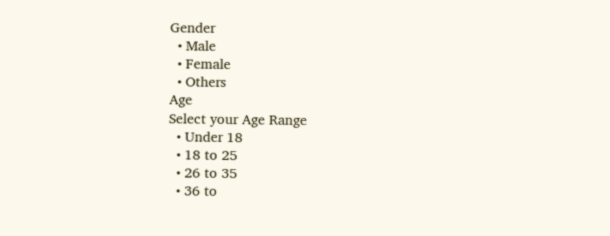Gender
  • Male
  • Female
  • Others
Age
Select your Age Range
  • Under 18
  • 18 to 25
  • 26 to 35
  • 36 to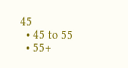45
  • 45 to 55
  • 55+